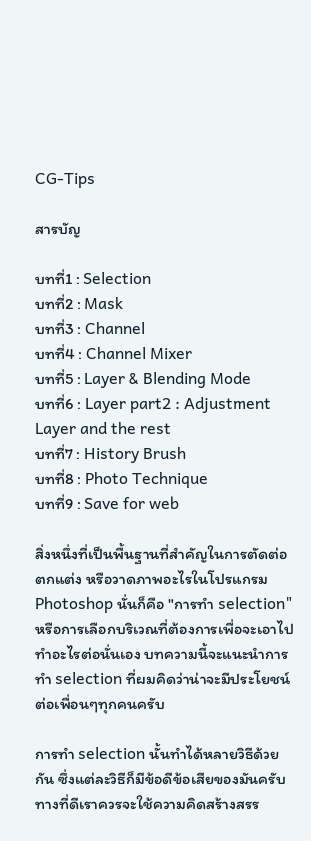CG-Tips

สารบัญ

บทที่1 : Selection
บทที่2 : Mask
บทที่3 : Channel
บทที่4 : Channel Mixer
บทที่5 : Layer & Blending Mode
บทที่6 : Layer part2 : Adjustment Layer and the rest
บทที่7 : History Brush
บทที่8 : Photo Technique
บทที่9 : Save for web

สิ่งหนึ่งที่เป็นพื้นฐานที่สำคัญในการตัดต่อ ตกแต่ง หรือวาดภาพอะไรในโปรแกรม Photoshop นั่นก็คือ "การทำ selection" หรือการเลือกบริเวณที่ต้องการเพื่อจะเอาไปทำอะไรต่อนั่นเอง บทความนี้จะแนะนำการทำ selection ที่ผมคิดว่าน่าจะมีประโยชน์ต่อเพื่อนๆทุกคนครับ

การทำ selection นั้นทำได้หลายวิธีด้วยกัน ซึ่งแต่ละวิธีก็มีข้อดีข้อเสียของมันครับ
ทางที่ดีเราควรจะใช้ความคิดสร้างสรร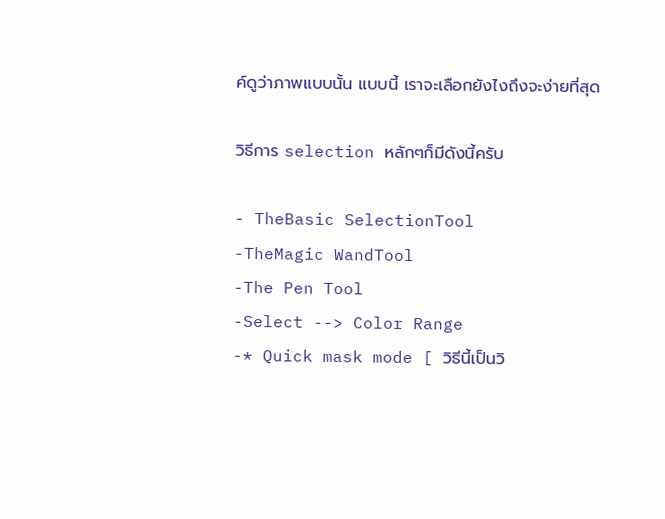ค์ดูว่าภาพแบบนั้น แบบนี้ เราจะเลือกยังไงถึงจะง่ายที่สุด

วิธีการ selection หลักๆก็มีดังนี้ครับ

- TheBasic SelectionTool
-TheMagic WandTool
-The Pen Tool
-Select --> Color Range
-* Quick mask mode [ วิธีนี้เป็นวิ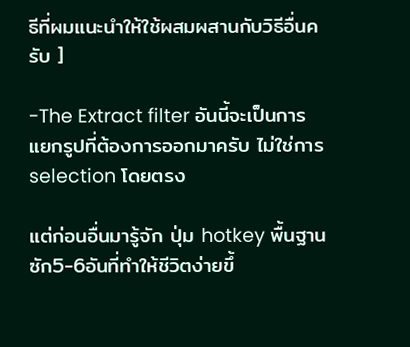ธีที่ผมแนะนำให้ใช้ผสมผสานกับวิธีอื่นครับ ]

-The Extract filter อันนี้จะเป็นการแยกรูปที่ต้องการออกมาครับ ไม่ใช่การ selection โดยตรง

แต่ก่อนอื่นมารู้จัก ปุ่ม hotkey พื้นฐานซัก5-6อันที่ทำให้ชีวิตง่ายขึ้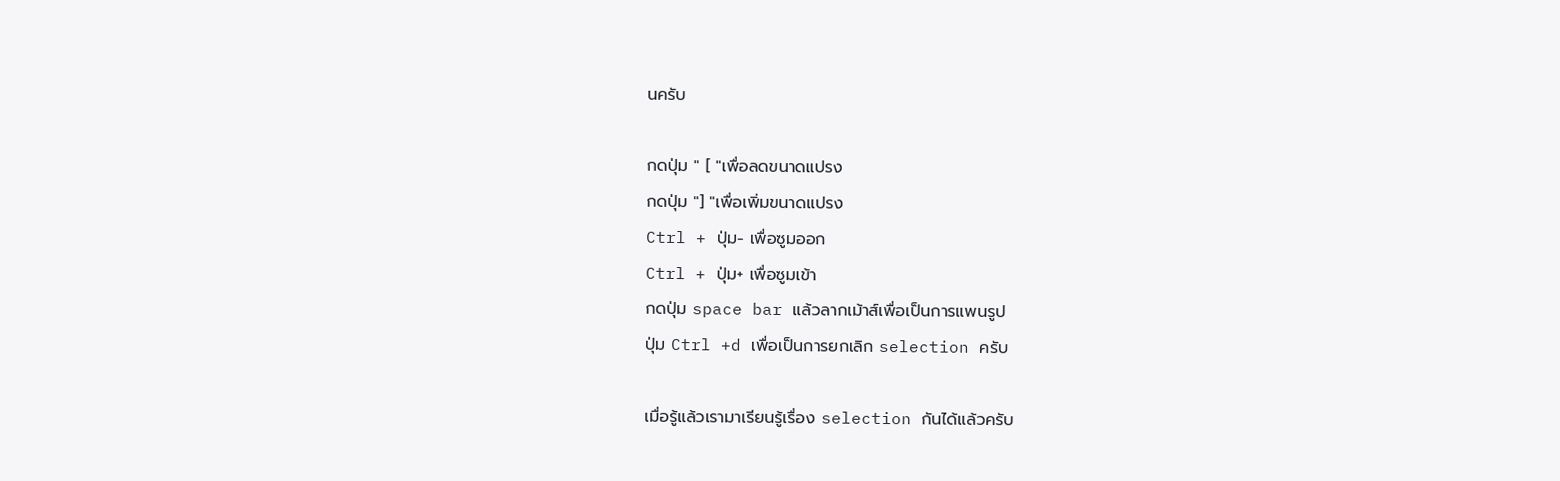นครับ

กดปุ่ม " [ "เพื่อลดขนาดแปรง
กดปุ่ม "] "เพื่อเพิ่มขนาดแปรง
Ctrl + ปุ่ม- เพื่อซูมออก
Ctrl + ปุ่ม+ เพื่อซูมเข้า
กดปุ่ม space bar แล้วลากเม้าส์เพื่อเป็นการแพนรูป
ปุ่ม Ctrl +d เพื่อเป็นการยกเลิก selection ครับ

เมื่อรู้แล้วเรามาเรียนรู้เรื่อง selection กันได้แล้วครับ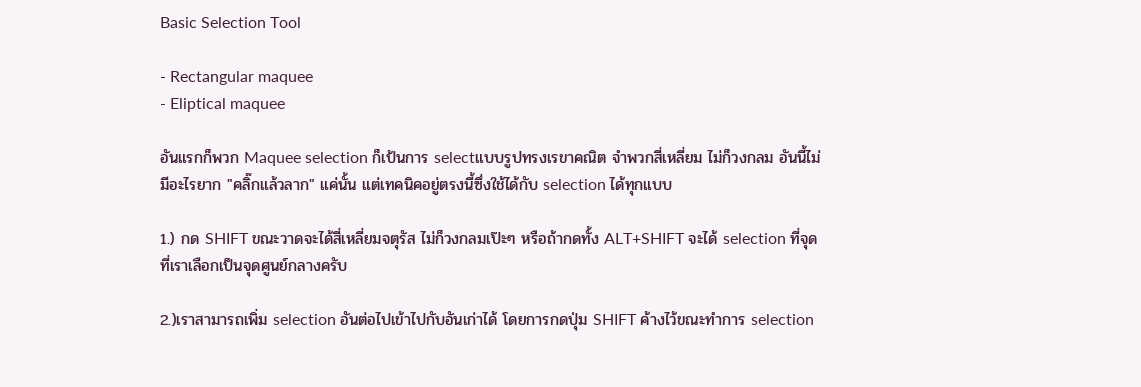Basic Selection Tool

- Rectangular maquee
- Eliptical maquee

อันแรกก็พวก Maquee selection ก็เป้นการ selectแบบรูปทรงเรขาคณิต จำพวกสี่เหลี่ยม ไม่ก็วงกลม อันนี้ไม่มีอะไรยาก "คลิ๊กแล้วลาก" แค่นั้น แต่เทคนิคอยู่ตรงนี้ซึ่งใช้ได้กับ selection ได้ทุกแบบ

1.) กด SHIFT ขณะวาดจะได้สี่เหลี่ยมจตุรัส ไม่ก็วงกลมเป๊ะๆ หรือถ้ากดทั้ง ALT+SHIFT จะได้ selection ที่จุดที่เราเลือกเป็นจุดศูนย์กลางครับ

2.)เราสามารถเพิ่ม selection อันต่อไปเข้าไปกับอันเก่าได้ โดยการกดปุ่ม SHIFT ค้างไว้ขณะทำการ selection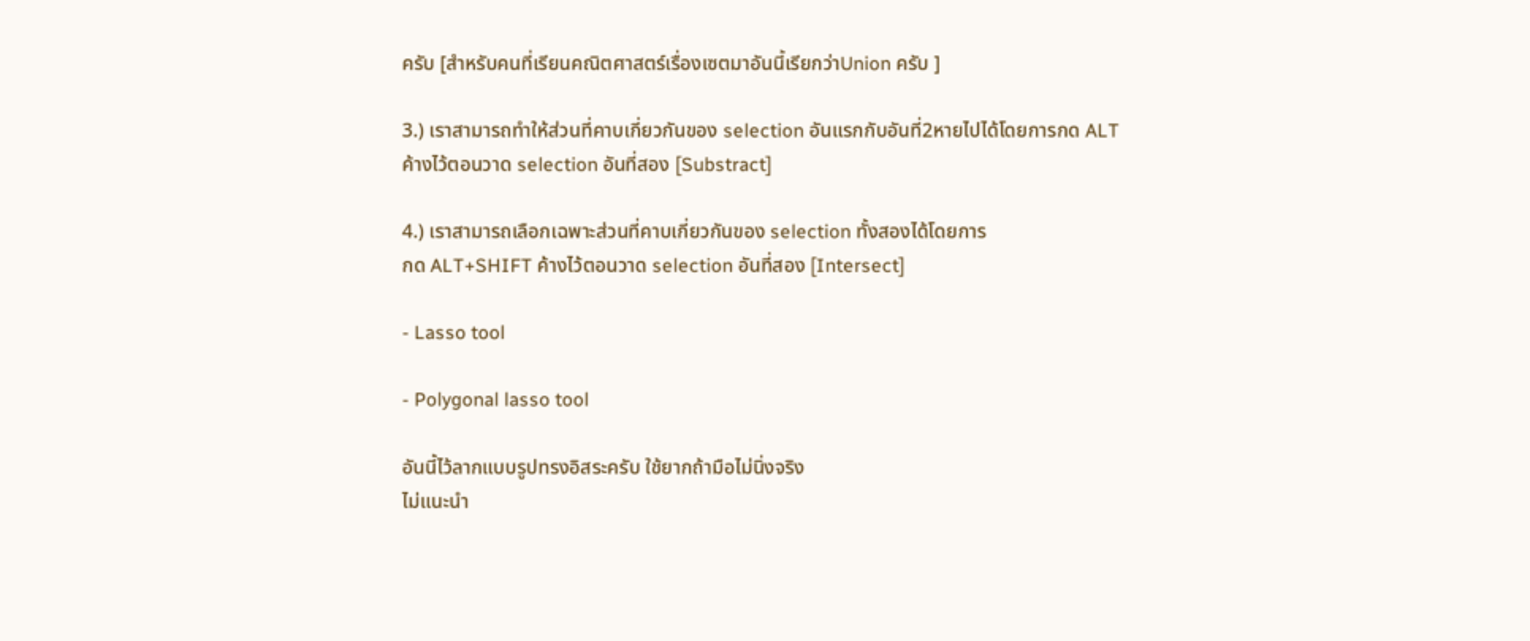ครับ [สำหรับคนที่เรียนคณิตศาสตร์เรื่องเซตมาอันนี้เรียกว่าUnion ครับ ]

3.) เราสามารถทำให้ส่วนที่คาบเกี่ยวกันของ selection อันแรกกับอันที่2หายไปได้โดยการกด ALT ค้างไว้ตอนวาด selection อันที่สอง [Substract]

4.) เราสามารถเลือกเฉพาะส่วนที่คาบเกี่ยวกันของ selection ทั้งสองได้โดยการ
กด ALT+SHIFT ค้างไว้ตอนวาด selection อันที่สอง [Intersect]

- Lasso tool

- Polygonal lasso tool

อันนี้ไว้ลากแบบรูปทรงอิสระครับ ใช้ยากถ้ามือไม่นิ่งจริง
ไม่แนะนำ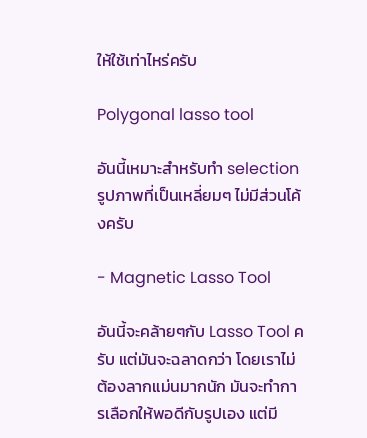ให้ใช้เท่าไหร่ครับ

Polygonal lasso tool

อันนี้เหมาะสำหรับทำ selection รูปภาพที่เป็นเหลี่ยมๆ ไม่มีส่วนโค้งครับ

- Magnetic Lasso Tool

อันนี้จะคล้ายๆกับ Lasso Tool ครับ แต่มันจะฉลาดกว่า โดยเราไม่ต้องลากแม่นมากนัก มันจะทำการเลือกให้พอดีกับรูปเอง แต่มี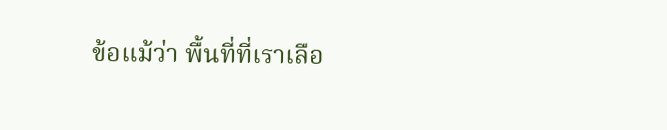ข้อแม้ว่า พื้นที่ที่เราเลือ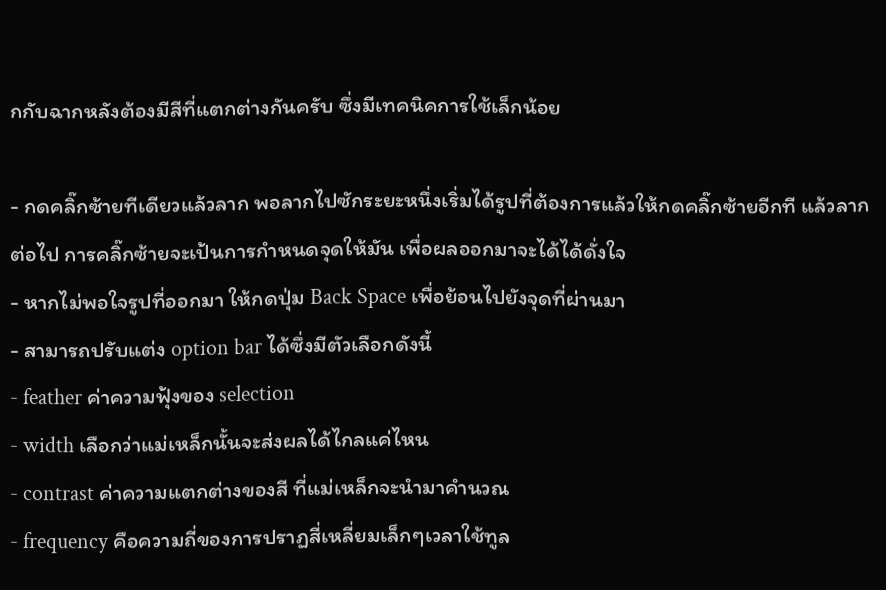กกับฉากหลังต้องมีสีที่แตกต่างกันครับ ซึ่งมีเทคนิคการใช้เล็กน้อย

- กดคลิ๊กซ้ายทีเดียวแล้วลาก พอลากไปซักระยะหนึ่งเริ่มได้รูปที่ต้องการแล้วให้กดคลิ๊กซ้ายอีกที แล้วลากต่อไป การคลิ๊กซ้ายจะเป้นการกำหนดจุดให้มัน เพื่อผลออกมาจะได้ได้ดั่งใจ
- หากไม่พอใจรูปที่ออกมา ให้กดปุ่ม Back Space เพื่อย้อนไปยังจุดที่ผ่านมา
- สามารถปรับแต่ง option bar ได้ซึ่งมีตัวเลือกดังนี้
- feather ค่าความฟุ้งของ selection
- width เลือกว่าแม่เหล็กนั้นจะส่งผลได้ไกลแค่ไหน
- contrast ค่าความแตกต่างของสี ที่แม่เหล็กจะนำมาคำนวณ
- frequency คือความถี่ของการปราฏสี่เหลี่ยมเล็กๆเวลาใช้ทูล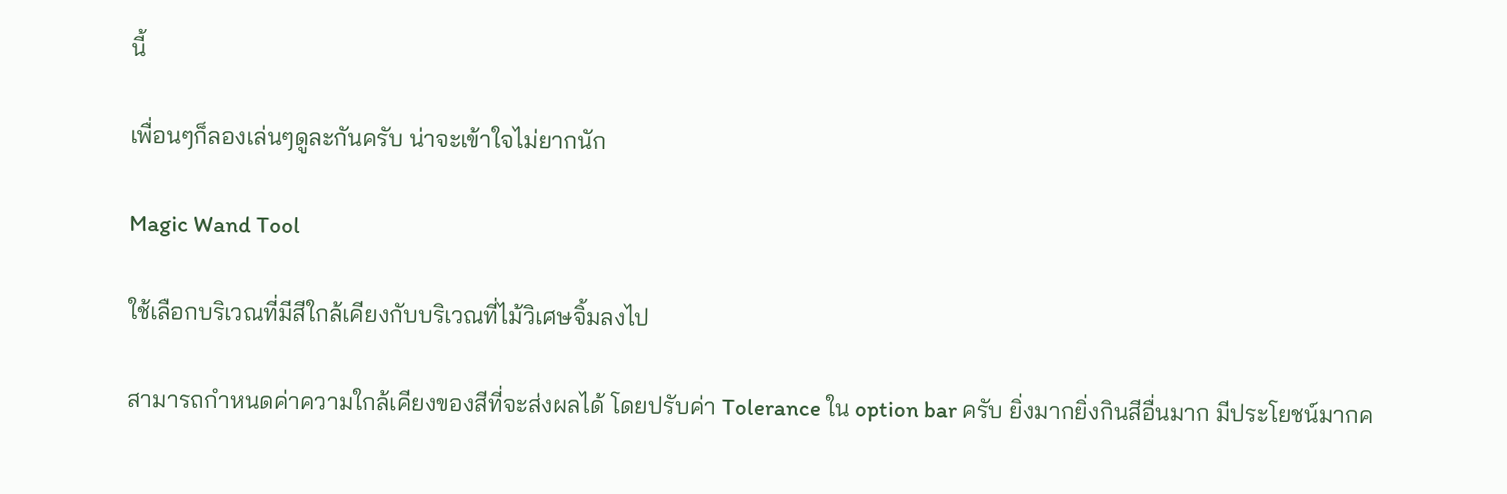นี้

เพื่อนๆก็ลองเล่นๆดูละกันครับ น่าจะเข้าใจไม่ยากนัก

Magic Wand Tool

ใช้เลือกบริเวณที่มีสีใกล้เคียงกับบริเวณที่ไม้วิเศษจิ้มลงไป

สามารถกำหนดค่าความใกล้เคียงของสีที่จะส่งผลได้ โดยปรับค่า Tolerance ใน option bar ครับ ยิ่งมากยิ่งกินสีอื่นมาก มีประโยชน์มากค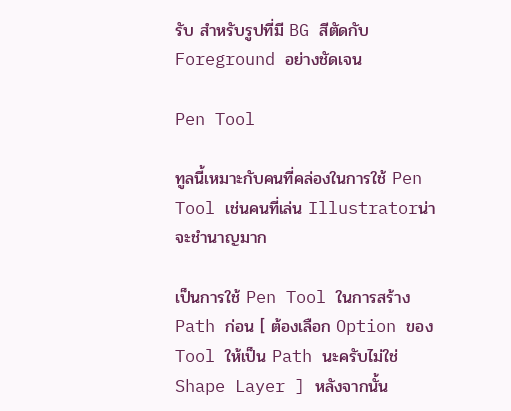รับ สำหรับรูปที่มี BG สีตัดกับ Foreground อย่างชัดเจน

Pen Tool

ทูลนี้เหมาะกับคนที่คล่องในการใช้ Pen Tool เช่นคนที่เล่น Illustratorน่าจะชำนาญมาก

เป็นการใช้ Pen Tool ในการสร้าง Path ก่อน [ ต้องเลือก Option ของ Tool ให้เป็น Path นะครับไม่ใช่ Shape Layer ] หลังจากนั้น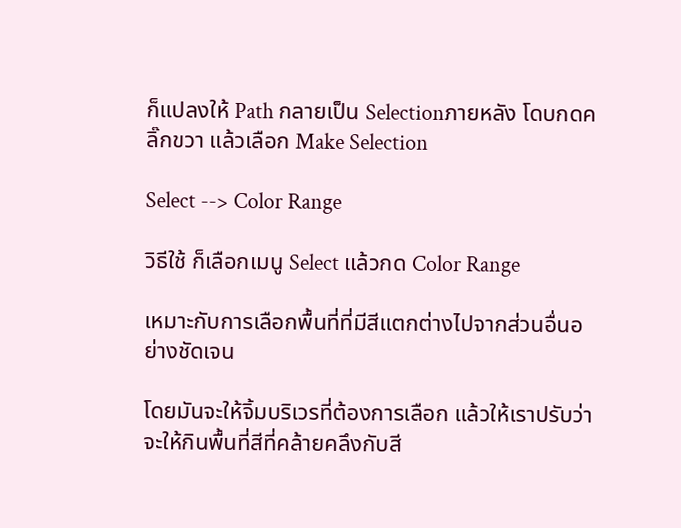ก็แปลงให้ Path กลายเป็น Selectionภายหลัง โดบกดคลิ๊กขวา แล้วเลือก Make Selection

Select --> Color Range

วิธีใช้ ก็เลือกเมนู Select แล้วกด Color Range

เหมาะกับการเลือกพื้นที่ที่มีสีแตกต่างไปจากส่วนอื่นอย่างชัดเจน

โดยมันจะให้จิ้มบริเวรที่ต้องการเลือก แล้วให้เราปรับว่า จะให้กินพื้นที่สีที่คล้ายคลึงกับสี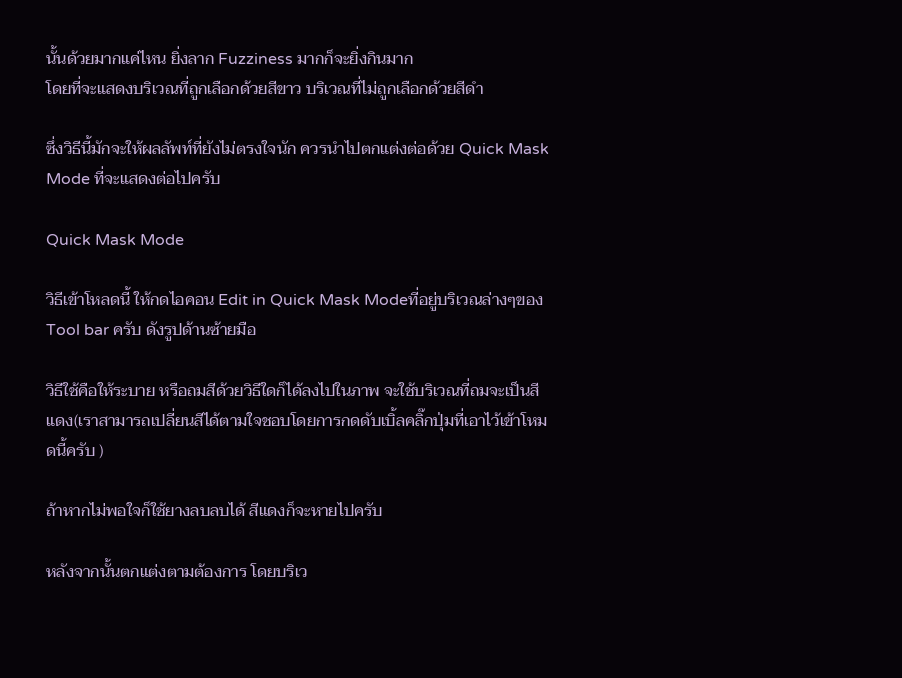นั้นด้วยมากแค่ไหน ยิ่งลาก Fuzziness มากก็จะยิ่งกินมาก
โดยที่จะแสดงบริเวณที่ถูกเลือกด้วยสีขาว บริเวณที่ไม่ถูกเลือกด้วยสีดำ

ซึ่งวิธีนี้มักจะให้ผลลัพท์ที่ยังไม่ตรงใจนัก ควรนำไปตกแต่งต่อด้วย Quick Mask Mode ที่จะแสดงต่อไปครับ

Quick Mask Mode

วิธีเข้าโหลดนี้ ให้กดไอคอน Edit in Quick Mask Modeที่อยู่บริเวณล่างๆของ Tool bar ครับ ดังรูปด้านซ้ายมือ

วิธีใช้คือให้ระบาย หรือถมสีด้วยวิธีใดก็ได้ลงไปในภาพ จะใช้บริเวณที่ถมจะเป็นสีแดง(เราสามารถเปลี่ยนสีได้ตามใจชอบโดยการกดดับเบิ้ลคลิ๊กปุ่มที่เอาไว้เข้าโหมดนี้ครับ )

ถ้าหากไม่พอใจก็ใช้ยางลบลบได้ สีแดงก็จะหายไปครับ

หลังจากนั้นตกแต่งตามต้องการ โดยบริเว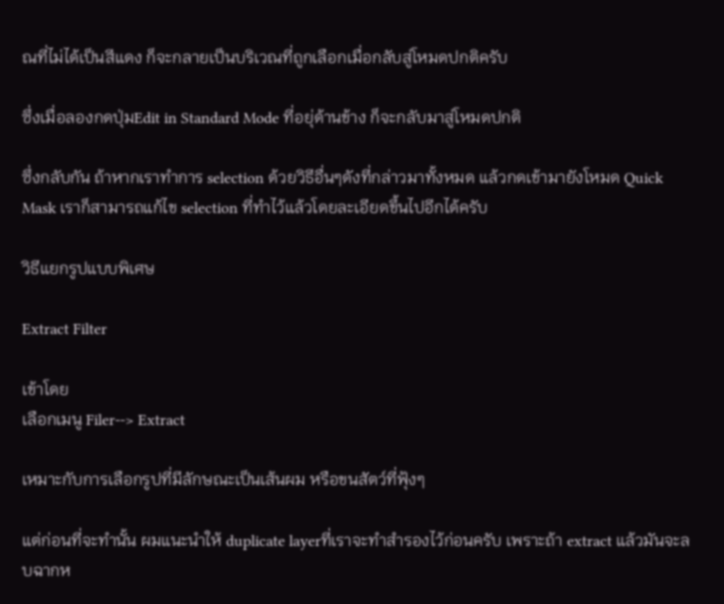ณที่ไม่ได้เป็นสีแดง ก็จะกลายเป็นบริเวณที่ถูกเลือกเมื่อกลับสู่โหมดปกติครับ

ซึ่งเมื่อลองกดปุ่มEdit in Standard Mode ที่อยุ่ด้านข้าง ก็จะกลับมาสู่โหมดปกติ

ซึ่งกลับกัน ถ้าหากเราทำการ selection ด้วยวิธีอื่นๆดังที่กล่าวมาทั้งหมด แล้วกดเข้ามายังโหมด Quick Mask เราก็สามารถแก้ไข selection ที่ทำไว้แล้วโดยละเอียดขึ้นไปอีกได้ครับ

วิธีแยกรูปแบบพิเศษ

Extract Filter

เข้าโดย
เลือกเมนู Filer--> Extract

เหมาะกับการเลือกรูปที่มีลักษณะเป็นเส้นผม หรือขนสัตว์ที่ฟุ้งๆ

แต่ก่อนที่จะทำนั้น ผมแนะนำให้ duplicate layerที่เราจะทำสำรองไว้ก่อนครับ เพราะถ้า extract แล้วมันจะลบฉากห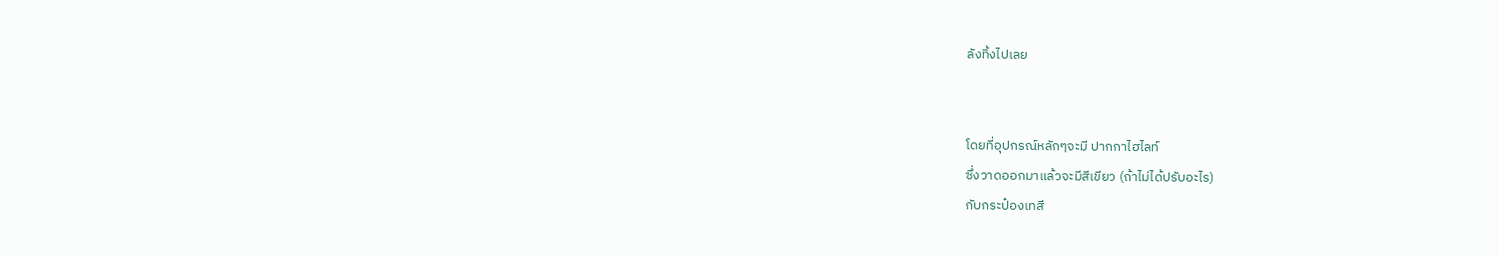ลังทิ้งไปเลย


โดยที่อุปกรณ์หลักๆจะมี ปากกาไฮไลท์
ซึ่งวาดออกมาแล้วจะมีสีเขียว (ถ้าไม่ได้ปรับอะไร)
กับกระป๋องเทสี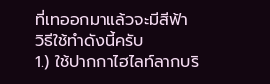ที่เทออกมาแล้วจะมีสีฟ้า
วิธีใช้ทำดังนี้ครับ
1.) ใช้ปากกาไฮไลท์ลากบริ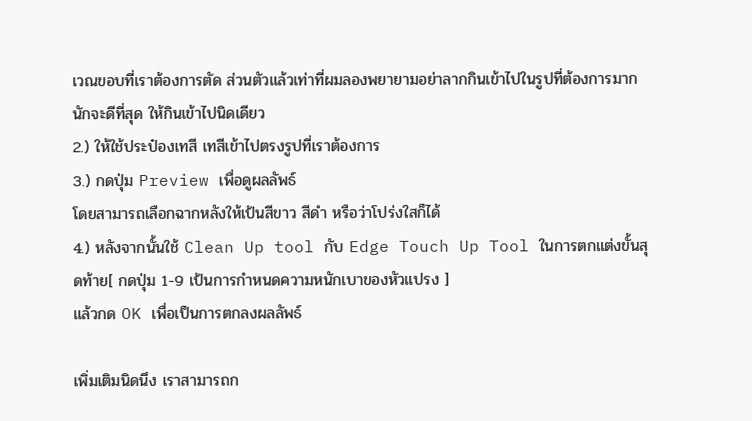เวณขอบที่เราต้องการตัด ส่วนตัวแล้วเท่าที่ผมลองพยายามอย่าลากกินเข้าไปในรูปที่ต้องการมากนักจะดีที่สุด ให้กินเข้าไปนิดเดียว
2.) ให้ใช้ประป๋องเทสี เทสีเข้าไปตรงรูปที่เราต้องการ
3.) กดปุ่ม Preview เพื่อดูผลลัพธ์
โดยสามารถเลือกฉากหลังให้เป้นสีขาว สีดำ หรือว่าโปร่งใสก็ได้
4.) หลังจากนั้นใช้ Clean Up tool กับ Edge Touch Up Tool ในการตกแต่งขั้นสุดท้าย[ กดปุ่ม 1-9 เป้นการกำหนดความหนักเบาของหัวแปรง ]
แล้วกด OK เพื่อเป็นการตกลงผลลัพธ์

เพิ่มเติมนิดนึง เราสามารถก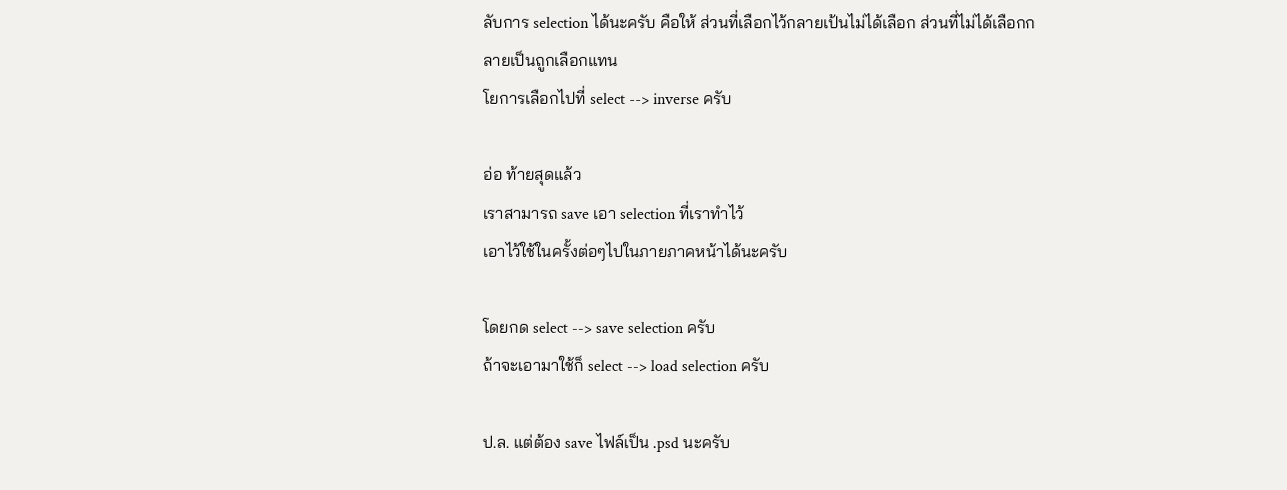ลับการ selection ได้นะครับ คือให้ ส่วนที่เลือกไว้กลายเป้นไม่ได้เลือก ส่วนที่ไม่ได้เลือกกลายเป็นถูกเลือกแทน
โยการเลือกไปที่ select --> inverse ครับ

อ่อ ท้ายสุดแล้ว
เราสามารถ save เอา selection ที่เราทำไว้
เอาไว้ใช้ในครั้งต่อๆไปในภายภาคหน้าได้นะครับ

โดยกด select --> save selection ครับ
ถ้าจะเอามาใช้ก็ select --> load selection ครับ

ป.ล. แต่ต้อง save ไฟล์เป็น .psd นะครับ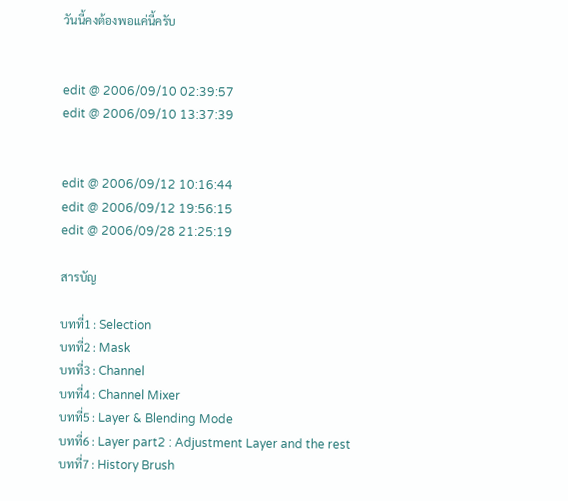วันนี้คงต้องพอแค่นี้ครับ


edit @ 2006/09/10 02:39:57
edit @ 2006/09/10 13:37:39


edit @ 2006/09/12 10:16:44
edit @ 2006/09/12 19:56:15
edit @ 2006/09/28 21:25:19

สารบัญ

บทที่1 : Selection
บทที่2 : Mask
บทที่3 : Channel
บทที่4 : Channel Mixer
บทที่5 : Layer & Blending Mode
บทที่6 : Layer part2 : Adjustment Layer and the rest
บทที่7 : History Brush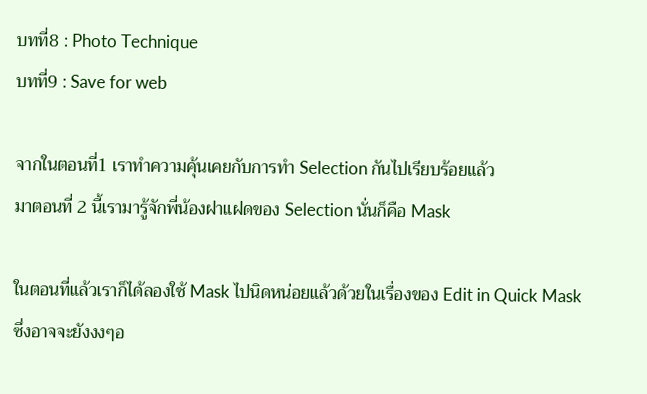บทที่8 : Photo Technique
บทที่9 : Save for web

จากในตอนที่1 เราทำความคุ้นเคยกับการทำ Selection กันไปเรียบร้อยแล้ว
มาตอนที่ 2 นี้เรามารู้จักพี่น้องฝาแฝดของ Selection นั่นก็คือ Mask

ในตอนที่แล้วเราก็ได้ลองใช้ Mask ไปนิดหน่อยแล้วด้วยในเรื่องของ Edit in Quick Mask
ซึ่งอาจจะยังงงๆอ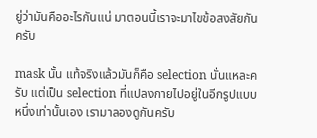ยู่ว่ามันคืออะไรกันแน่ มาตอนนี้เราจะมาไขข้อสงสัยกันครับ

mask นั้น แท้จริงแล้วมันก็คือ selection นั่นแหละครับ แต่เป็น selection ที่แปลงกายไปอยู่ในอีกรูปแบบหนึ่งเท่านั้นเอง เรามาลองดูกันครับ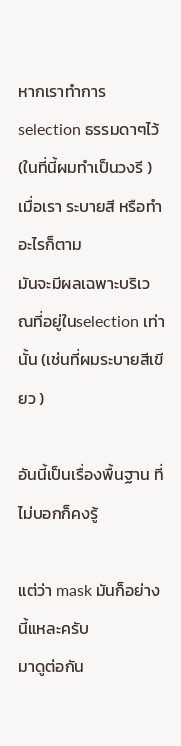หากเราทำการ selection ธรรมดาๆไว้
(ในที่นี้ผมทำเป็นวงรี )
เมื่อเรา ระบายสี หรือทำอะไรก็ตาม
มันจะมีผลเฉพาะบริเวณที่อยู่ในselection เท่านั้น (เช่นที่ผมระบายสีเขียว )

อันนี้เป็นเรื่องพื้นฐาน ที่ไม่บอกก็คงรู้

แต่ว่า mask มันก็อย่างนี้แหละครับ
มาดูต่อกัน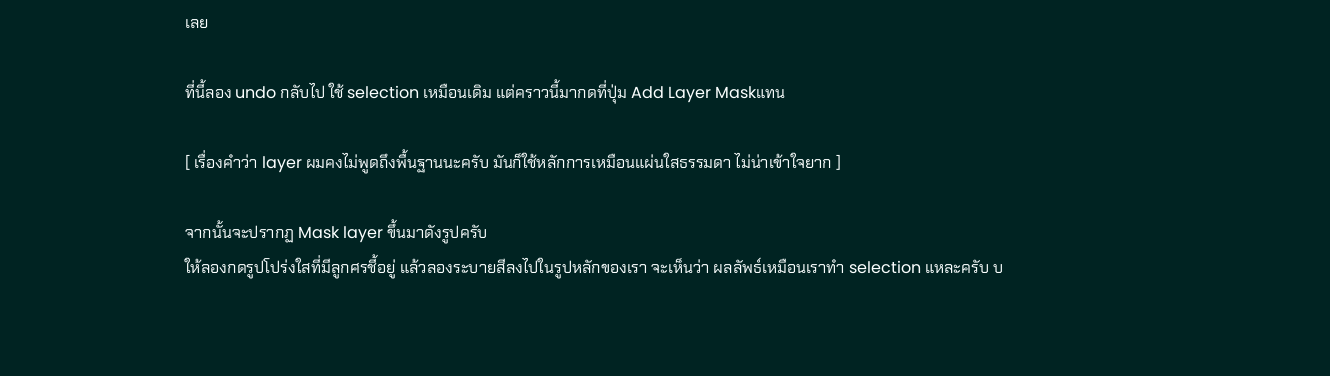เลย

ที่นี้ลอง undo กลับไป ใช้ selection เหมือนเดิม แต่คราวนี้มากดที่ปุ่ม Add Layer Maskแทน

[ เรื่องคำว่า layer ผมคงไม่พูดถึงพื้นฐานนะครับ มันก็ใช้หลักการเหมือนแผ่นใสธรรมดา ไม่น่าเข้าใจยาก ]

จากนั้นจะปรากฏ Mask layer ขึ้นมาดังรูปครับ
ให้ลองกดรูปโปร่งใสที่มีลูกศรชี้อยู่ แล้วลองระบายสีลงไปในรูปหลักของเรา จะเห็นว่า ผลลัพธ์เหมือนเราทำ selection แหละครับ บ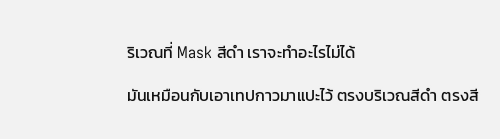ริเวณที่ Mask สีดำ เราจะทำอะไรไม่ได้

มันเหมือนกับเอาเทปกาวมาแปะไว้ ตรงบริเวณสีดำ ตรงสี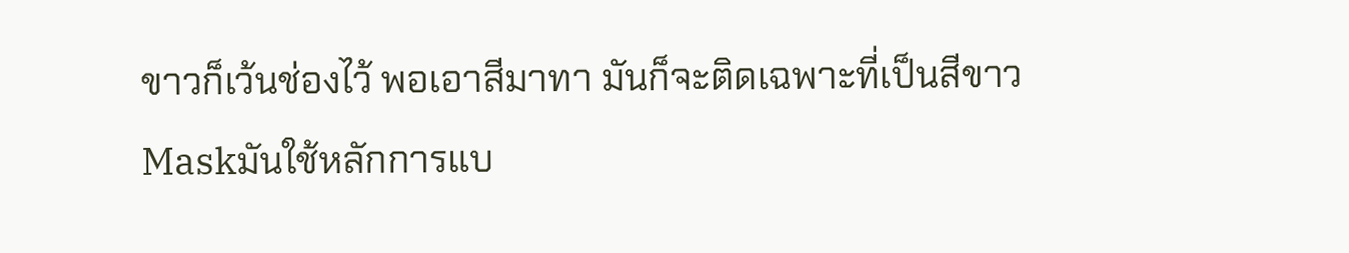ขาวก็เว้นช่องไว้ พอเอาสีมาทา มันก็จะติดเฉพาะที่เป็นสีขาวMaskมันใช้หลักการแบ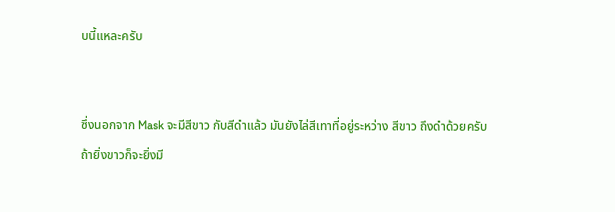บนี้แหละครับ


ซึ่งนอกจาก Mask จะมีสีขาว กับสีดำแล้ว มันยังไล่สีเทาที่อยู่ระหว่าง สีขาว ถึงดำด้วยครับ
ถ้ายิ่งขาวก็จะยิ่งมี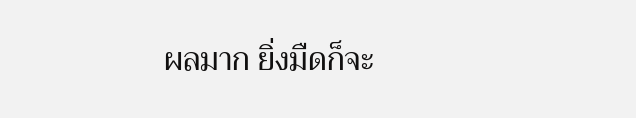ผลมาก ยิ่งมืดก็จะ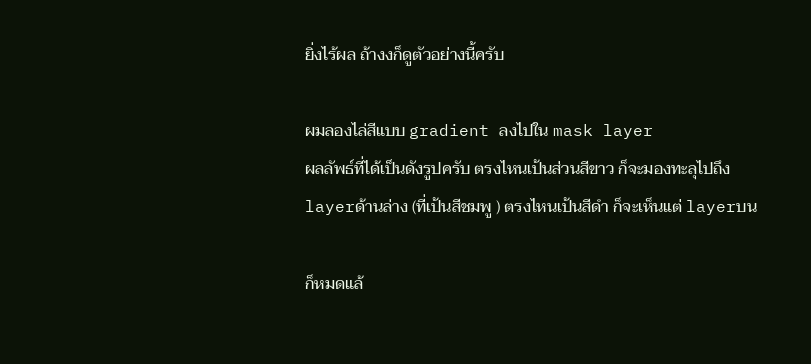ยิ่งไร้ผล ถ้างงก็ดูตัวอย่างนี้ครับ

ผมลองไล่สีแบบ gradient ลงไปใน mask layer
ผลลัพธ์ที่ได้เป็นดังรูปครับ ตรงไหนเป้นส่วนสีขาว ก็จะมองทะลุไปถึง layerด้านล่าง (ที่เป้นสีชมพู ) ตรงไหนเป้นสีดำ ก็จะเห็นแต่ layerบน

ก็หมดแล้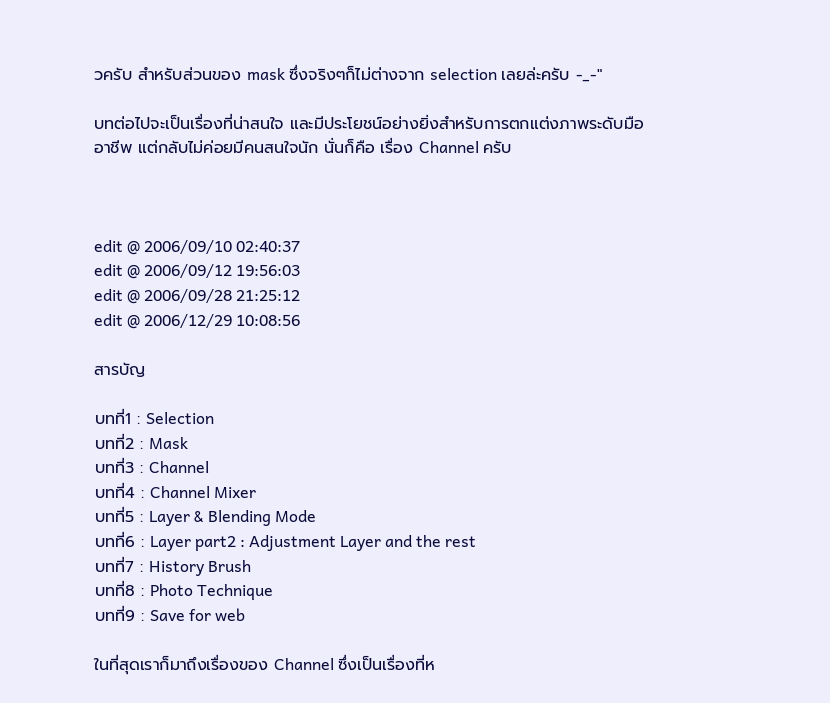วครับ สำหรับส่วนของ mask ซึ่งจริงๆก็ไม่ต่างจาก selection เลยล่ะครับ -_-"

บทต่อไปจะเป็นเรื่องที่น่าสนใจ และมีประโยชน์อย่างยิ่งสำหรับการตกแต่งภาพระดับมืออาชีพ แต่กลับไม่ค่อยมีคนสนใจนัก นั่นก็คือ เรื่อง Channel ครับ



edit @ 2006/09/10 02:40:37
edit @ 2006/09/12 19:56:03
edit @ 2006/09/28 21:25:12
edit @ 2006/12/29 10:08:56

สารบัญ

บทที่1 : Selection
บทที่2 : Mask
บทที่3 : Channel
บทที่4 : Channel Mixer
บทที่5 : Layer & Blending Mode
บทที่6 : Layer part2 : Adjustment Layer and the rest
บทที่7 : History Brush
บทที่8 : Photo Technique
บทที่9 : Save for web

ในที่สุดเราก็มาถึงเรื่องของ Channel ซึ่งเป็นเรื่องที่ห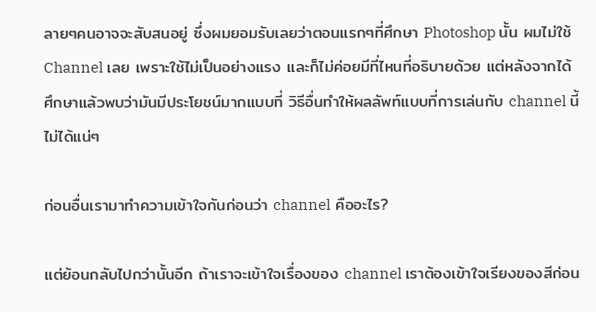ลายๆคนอาจจะสับสนอยู่ ซึ่งผมยอมรับเลยว่าตอนแรกๆที่ศึกษา Photoshop นั้น ผมไม่ใช้ Channel เลย เพราะใช้ไม่เป็นอย่างแรง และก็ไม่ค่อยมีที่ไหนที่อธิบายด้วย แต่หลังจากได้ศึกษาแล้วพบว่ามันมีประโยชน์มากแบบที่ วิธีอื่นทำให้ผลลัพท์แบบที่การเล่นกับ channel นี้ไม่ได้แน่ๆ

ก่อนอื่นเรามาทำความเข้าใจกันก่อนว่า channel คืออะไร?

แต่ย้อนกลับไปกว่านั้นอีก ถ้าเราจะเข้าใจเรื่องของ channel เราต้องเข้าใจเรียงของสีก่อน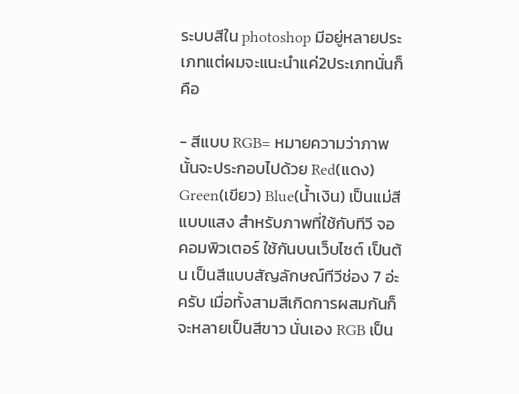ระบบสีใน photoshop มีอยู่หลายประเภทแต่ผมจะแนะนำแค่2ประเภทนั่นก็คือ

- สีแบบ RGB= หมายความว่าภาพนั้นจะประกอบไปด้วย Red(แดง) Green(เขียว) Blue(น้ำเงิน) เป็นแม่สีแบบแสง สำหรับภาพที่ใช้กับทีวี จอคอมพิวเตอร์ ใช้กันบนเว็บไซต์ เป็นต้น เป็นสีแบบสัญลักษณ์ทีวีช่อง 7 อ่ะครับ เมื่อทั้งสามสีเกิดการผสมกันก็จะหลายเป็นสีขาว นั่นเอง RGB เป็น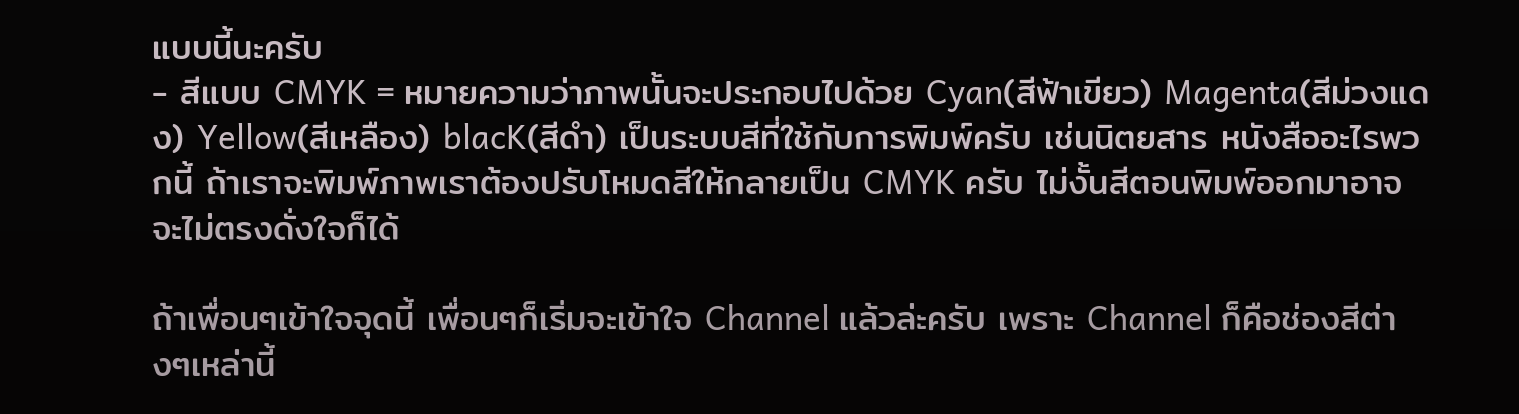แบบนี้นะครับ
- สีแบบ CMYK = หมายความว่าภาพนั้นจะประกอบไปด้วย Cyan(สีฟ้าเขียว) Magenta(สีม่วงแดง) Yellow(สีเหลือง) blacK(สีดำ) เป็นระบบสีที่ใช้กับการพิมพ์ครับ เช่นนิตยสาร หนังสืออะไรพวกนี้ ถ้าเราจะพิมพ์ภาพเราต้องปรับโหมดสีให้กลายเป็น CMYK ครับ ไม่งั้นสีตอนพิมพ์ออกมาอาจจะไม่ตรงดั่งใจก็ได้

ถ้าเพื่อนๆเข้าใจจุดนี้ เพื่อนๆก็เริ่มจะเข้าใจ Channel แล้วล่ะครับ เพราะ Channel ก็คือช่องสีต่างๆเหล่านี้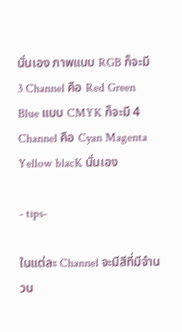นั่นเอง ภาพแบบ RGB ก็จะมี 3 Channel คือ Red Green Blue แบบ CMYK ก็จะมี 4 Channel คือ Cyan Magenta Yellow blacK นั่นเอง

- tips-

ในแต่ละ Channel จะมีสีที่มีจำนวน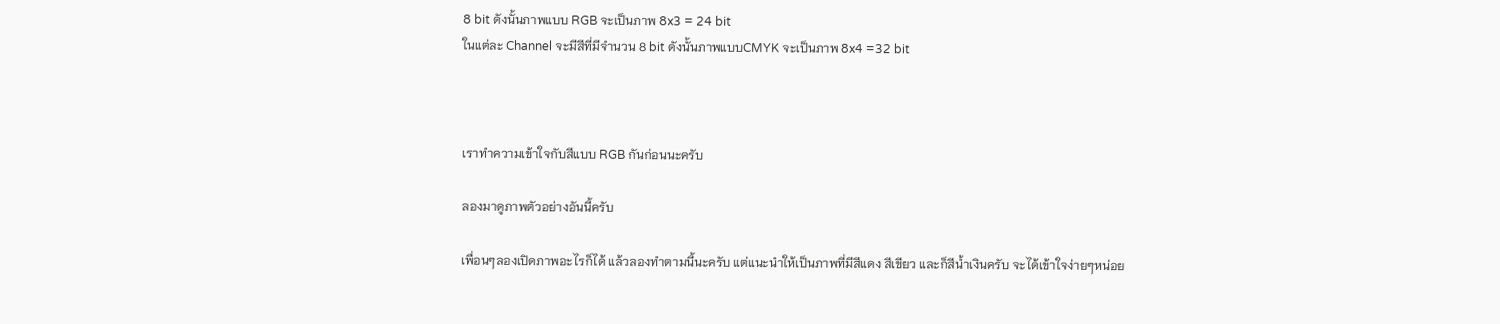8 bit ดังนั้นภาพแบบ RGB จะเป็นภาพ 8x3 = 24 bit
ในแต่ละ Channel จะมีสีที่มีจำนวน 8 bit ดังนั้นภาพแบบCMYK จะเป็นภาพ 8x4 =32 bit



เราทำความเข้าใจกับสีแบบ RGB กันก่อนนะครับ

ลองมาดูภาพตัวอย่างอันนี้ครับ

เพื่อนๆลองเปิดภาพอะไรก็ได้ แล้วลองทำตามนี้นะครับ แต่แนะนำให้เป็นภาพที่มีสีแดง สีเขียว และก็สีน้ำเงินครับ จะได้เข้าใจง่ายๆหน่อย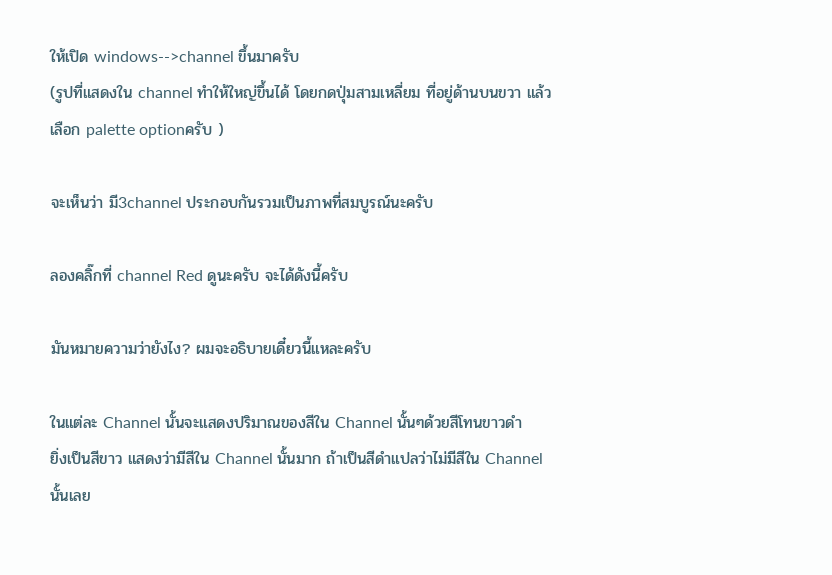ให้เปิด windows-->channel ขึ้นมาครับ
(รูปที่แสดงใน channel ทำให้ใหญ่ขึ้นได้ โดยกดปุ่มสามเหลี่ยม ที่อยู่ด้านบนขวา แล้วเลือก palette optionครับ )

จะเห็นว่า มี3channel ประกอบกันรวมเป็นภาพที่สมบูรณ์นะครับ

ลองคลิ๊กที่ channel Red ดูนะครับ จะได้ดังนี้ครับ

มันหมายความว่ายังไง? ผมจะอธิบายเดี๋ยวนี้แหละครับ

ในแต่ละ Channel นั้นจะแสดงปริมาณของสีใน Channel นั้นๆด้วยสีโทนขาวดำ
ยิ่งเป็นสีขาว แสดงว่ามีสีใน Channel นั้นมาก ถ้าเป็นสีดำแปลว่าไม่มีสีใน Channel นั้นเลย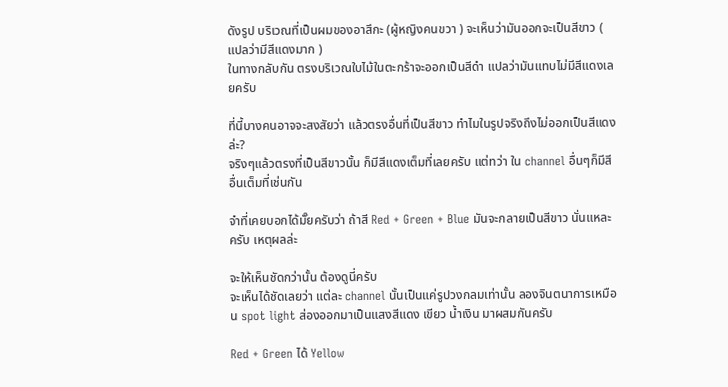ดังรูป บริเวณที่เป็นผมของอาสึกะ (ผู้หญิงคนขวา ) จะเห็นว่ามันออกจะเป็นสีขาว ( แปลว่ามีสีแดงมาก )
ในทางกลับกัน ตรงบริเวณใบไม้ในตะกร้าจะออกเป็นสีดำ แปลว่ามันแทบไม่มีสีแดงเลยครับ

ที่นี้บางคนอาจจะสงสัยว่า แล้วตรงอื่นที่เป็นสีขาว ทำไมในรูปจริงถึงไม่ออกเป็นสีแดงล่ะ?
จริงๆแล้วตรงที่เป็นสีขาวนั้น ก็มีสีแดงเต็มที่เลยครับ แต่ทว่า ใน channel อื่นๆก็มีสีอื่นเต็มที่เช่นกัน

จำที่เคยบอกได้มั๊ยครับว่า ถ้าสี Red + Green + Blue มันจะกลายเป็นสีขาว นั่นแหละครับ เหตุผลล่ะ

จะให้เห็นชัดกว่านั้น ต้องดูนี่ครับ
จะเห็นได้ชัดเลยว่า แต่ละ channel นั้นเป็นแค่รูปวงกลมเท่านั้น ลองจินตนาการเหมือน spot light ส่องออกมาเป็นแสงสีแดง เขียว น้ำเงิน มาผสมกันครับ

Red + Green ได้ Yellow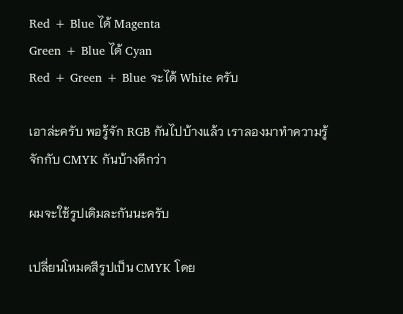Red + Blue ได้ Magenta
Green + Blue ได้ Cyan
Red + Green + Blue จะได้ White ครับ

เอาล่ะครับ พอรู้จัก RGB กันไปบ้างแล้ว เราลองมาทำความรู้จักกับ CMYK กันบ้างดีกว่า

ผมจะใช้รูปเดิมละกันนะครับ

เปลี่ยนโหมดสีรูปเป็น CMYK โดย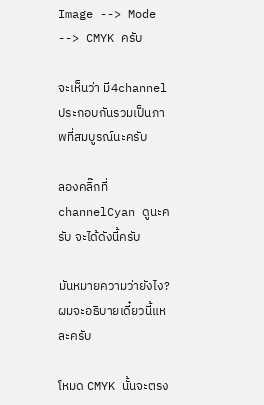Image --> Mode --> CMYK ครับ

จะเห็นว่า มี4channel ประกอบกันรวมเป็นภาพที่สมบูรณ์นะครับ

ลองคลิ๊กที่ channelCyan ดูนะครับ จะได้ดังนี้ครับ

มันหมายความว่ายังไง? ผมจะอธิบายเดี๋ยวนี้แหละครับ

โหมด CMYK นั้นจะตรง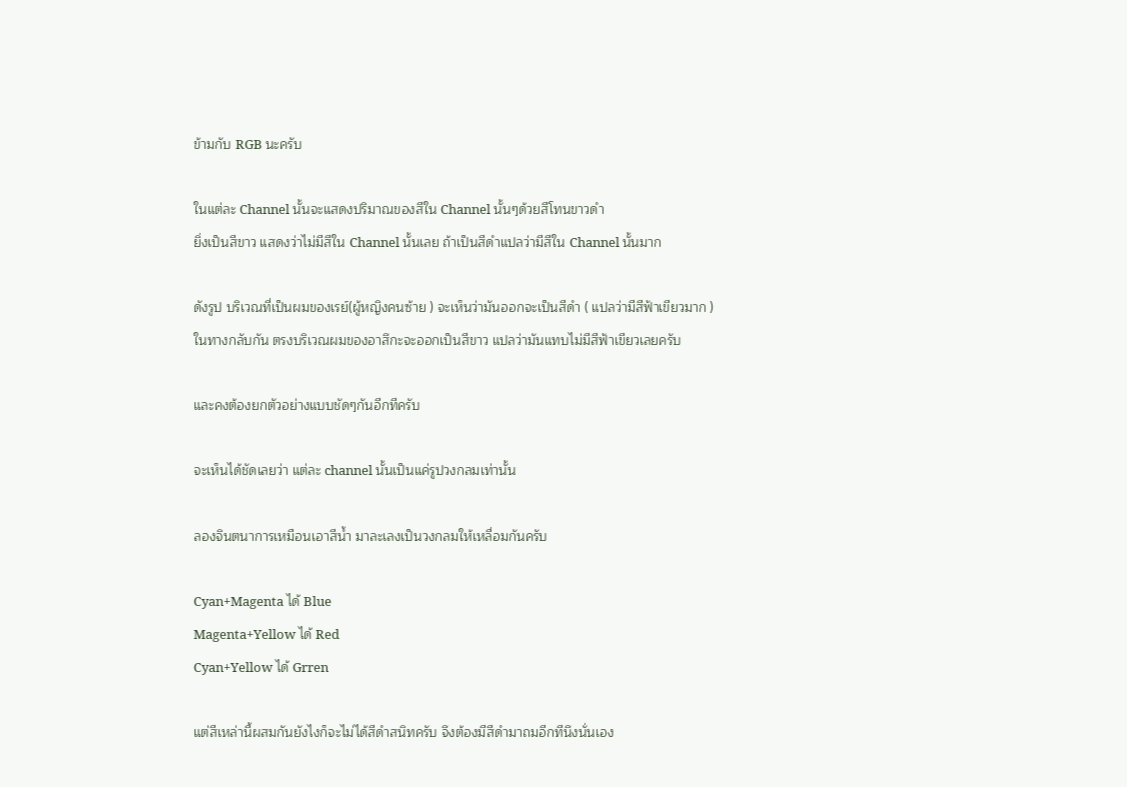ข้ามกับ RGB นะครับ

ในแต่ละ Channel นั้นจะแสดงปริมาณของสีใน Channel นั้นๆด้วยสีโทนขาวดำ
ยิ่งเป็นสีขาว แสดงว่าไม่มีสีใน Channel นั้นเลย ถ้าเป็นสีดำแปลว่ามีสีใน Channel นั้นมาก

ดังรูป บริเวณที่เป็นผมของเรย์(ผู้หญิงคนซ้าย ) จะเห็นว่ามันออกจะเป็นสีดำ ( แปลว่ามีสีฟ้าเขียวมาก )
ในทางกลับกัน ตรงบริเวณผมของอาสึกะจะออกเป็นสีขาว แปลว่ามันแทบไม่มีสีฟ้าเขียวเลยครับ

และคงต้องยกตัวอย่างแบบชัดๆกันอีกทีครับ

จะเห็นได้ชัดเลยว่า แต่ละ channel นั้นเป็นแค่รูปวงกลมเท่านั้น

ลองจินตนาการเหมือนเอาสีน้ำ มาละเลงเป็นวงกลมให้เหลื่อมกันครับ

Cyan+Magenta ได้ Blue
Magenta+Yellow ได้ Red
Cyan+Yellow ได้ Grren

แต่สีเหล่านี้ผสมกันยังไงก็จะไม่ได้สีดำสนิทครับ จึงต้องมีสีดำมาถมอีกทีนึงนั่นเอง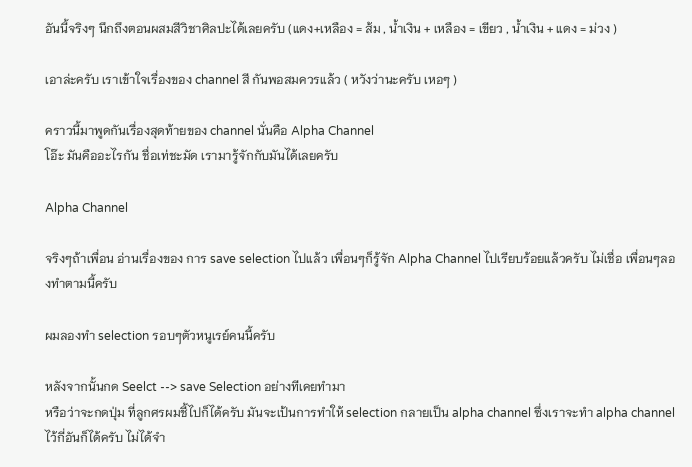อันนี้จริงๆ นึกถึงตอนผสมสีวิชาศิลปะได้เลยครับ (แดง+เหลือง = ส้ม , น้ำเงิน + เหลือง = เขียว , น้ำเงิน + แดง = ม่วง )

เอาล่ะครับ เราเข้าใจเรื่องของ channel สี กันพอสมควรแล้ว ( หวังว่านะครับ เหอๆ )

คราวนี้มาพูดกันเรื่องสุดท้ายของ channel นั่นคือ Alpha Channel
โอ๊ะ มันคืออะไรกัน ชื่อเท่ชะมัด เรามารู้จักกับมันได้เลยครับ

Alpha Channel

จริงๆถ้าเพื่อน อ่านเรื่องของ การ save selection ไปแล้ว เพื่อนๆก็รู้จัก Alpha Channel ไปเรียบร้อยแล้วครับ ไม่เชื่อ เพื่อนๆลองทำตามนี้ครับ

ผมลองทำ selection รอบๆตัวหนูเรย์คนนี้ครับ

หลังจากนั้นกด Seelct --> save Selection อย่างทีเคยทำมา
หรือว่าจะกดปุ่ม ที่ลูกศรผมชี้ไปก็ได้ครับ มันจะเป้นการทำให้ selection กลายเป็น alpha channel ซึ่งเราจะทำ alpha channel ไว้กี่อันก็ได้ครับ ไม่ได้จำ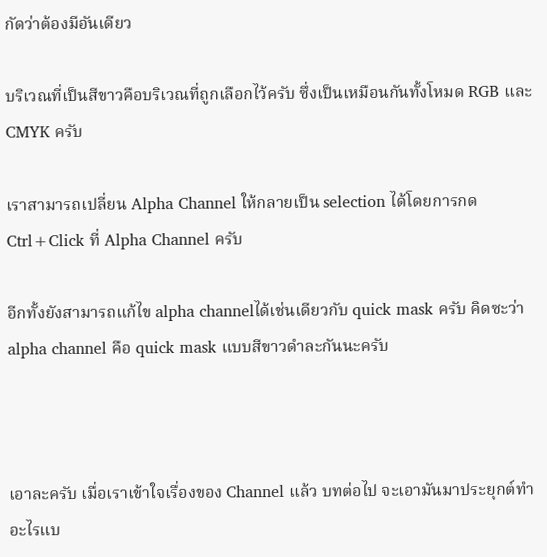กัดว่าต้องมีอันเดียว

บริเวณที่เป็นสีขาวคือบริเวณที่ถูกเลือกไว้ครับ ซึ่งเป็นเหมือนกันทั้งโหมด RGB และ CMYK ครับ

เราสามารถเปลี่ยน Alpha Channel ให้กลายเป็น selection ได้โดยการกด Ctrl+Click ที่ Alpha Channel ครับ

อีกทั้งยังสามารถแก้ไข alpha channelได้เช่นเดียวกับ quick mask ครับ คิดซะว่า alpha channel คือ quick mask แบบสีขาวดำละกันนะครับ



เอาละครับ เมื่อเราเข้าใจเรื่องของ Channel แล้ว บทต่อไป จะเอามันมาประยุกต์ทำอะไรแบ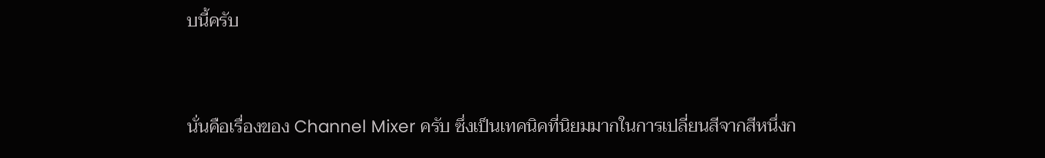บนี้ครับ


นั่นคือเรื่องของ Channel Mixer ครับ ซึ่งเป็นเทคนิคที่นิยมมากในการเปลี่ยนสีจากสีหนึ่งก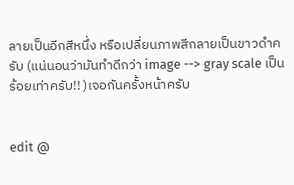ลายเป็นอีกสีหนึ่ง หรือเปลี่ยนภาพสีกลายเป็นขาวดำครับ (แน่นอนว่ามันทำดีกว่า image --> gray scale เป็นร้อยเท่าครับ!! )เจอกันครั้งหน้าครับ


edit @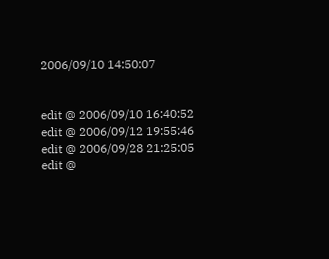2006/09/10 14:50:07


edit @ 2006/09/10 16:40:52
edit @ 2006/09/12 19:55:46
edit @ 2006/09/28 21:25:05
edit @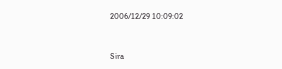2006/12/29 10:09:02


Sira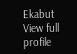Ekabut
View full profile